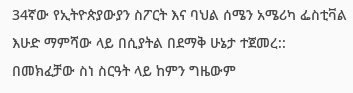34ኛው የኢትዮጵያውያን ስፖርት እና ባህል ሰሜን አሜሪካ ፌስቲቫል እሁድ ማምሻው ላይ በሲያትል በደማቅ ሁኔታ ተጀመረ:: በመክፈቻው ስነ ስርዓት ላይ ከምን ግዜውም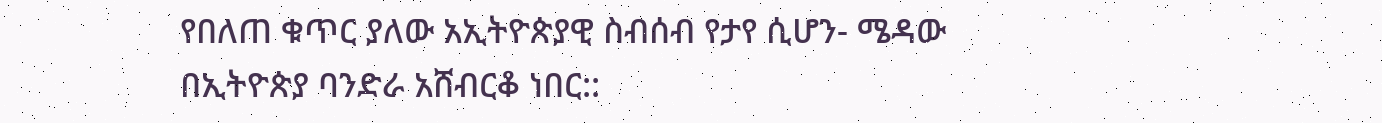የበለጠ ቁጥር ያለው አኢትዮጵያዊ ስብሰብ የታየ ሲሆን- ሜዳው በኢትዮጵያ ባንድራ አሸብርቆ ነበር::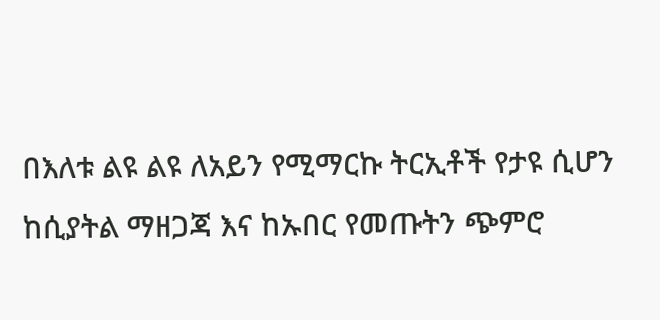በእለቱ ልዩ ልዩ ለአይን የሚማርኩ ትርኢቶች የታዩ ሲሆን ከሲያትል ማዘጋጃ እና ከኡበር የመጡትን ጭምሮ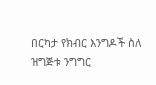በርካታ የክብር እንግዶች ስለ ዝግጅቱ ንግግር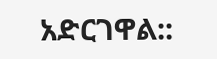አድርገዋል::